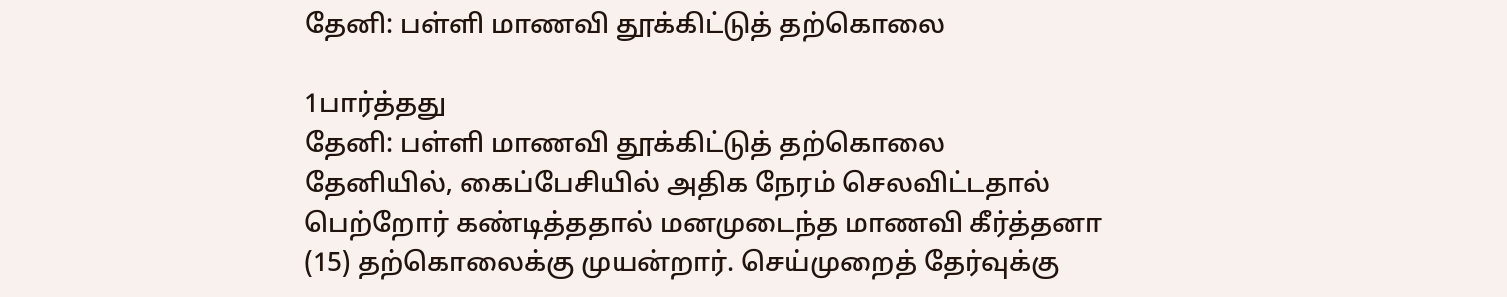தேனி: பள்ளி மாணவி தூக்கிட்டுத் தற்கொலை

1பார்த்தது
தேனி: பள்ளி மாணவி தூக்கிட்டுத் தற்கொலை
தேனியில், கைப்பேசியில் அதிக நேரம் செலவிட்டதால் பெற்றோர் கண்டித்ததால் மனமுடைந்த மாணவி கீர்த்தனா (15) தற்கொலைக்கு முயன்றார். செய்முறைத் தேர்வுக்கு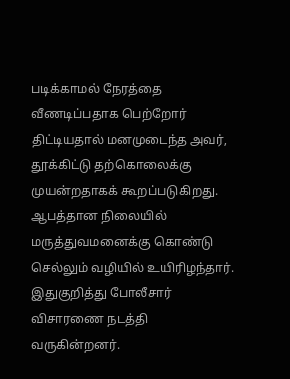படிக்காமல் நேரத்தை வீணடிப்பதாக பெற்றோர் திட்டியதால் மனமுடைந்த அவர், தூக்கிட்டு தற்கொலைக்கு முயன்றதாகக் கூறப்படுகிறது. ஆபத்தான நிலையில் மருத்துவமனைக்கு கொண்டு செல்லும் வழியில் உயிரிழந்தார். இதுகுறித்து போலீசார் விசாரணை நடத்தி வருகின்றனர்.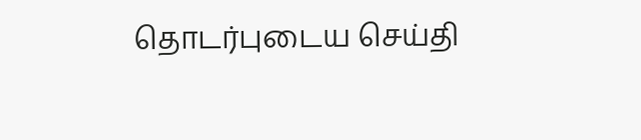தொடர்புடைய செய்தி